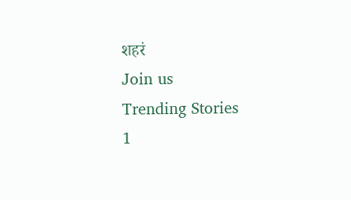शहरं
Join us
Trending Stories
1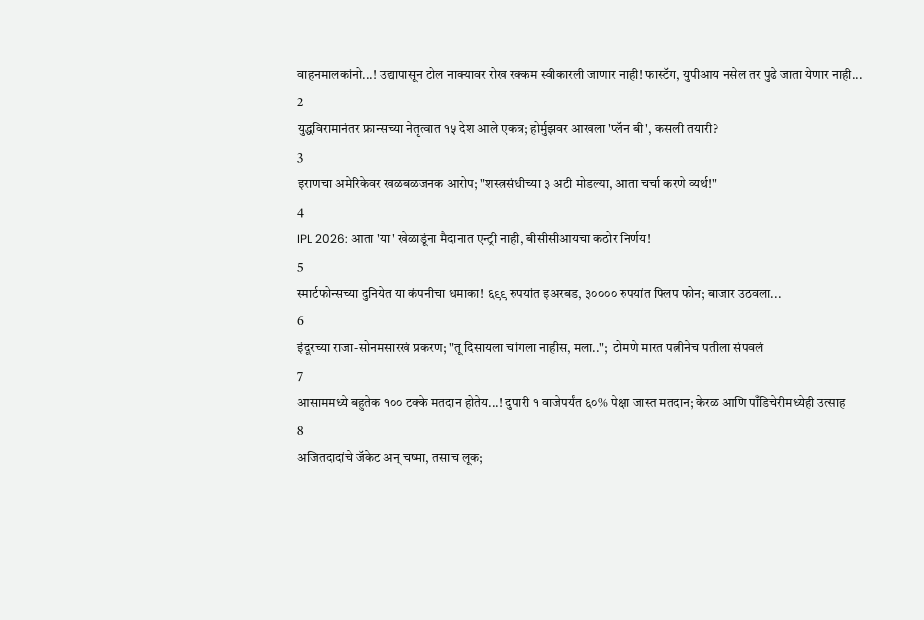वाहनमालकांनो...! उद्यापासून टोल नाक्यावर रोख रक्कम स्वीकारली जाणार नाही! फास्टॅग, युपीआय नसेल तर पुढे जाता येणार नाही...
2
युद्धविरामानंतर फ्रान्सच्या नेतृत्वात १५ देश आले एकत्र; होर्मुझवर आखला 'प्लॅन बी', कसली तयारी?
3
इराणचा अमेरिकेवर खळबळजनक आरोप; "शस्त्रसंधीच्या ३ अटी मोडल्या, आता चर्चा करणे व्यर्थ!"
4
IPL 2026: आता 'या' खेळाडूंना मैदानात एन्ट्री नाही, बीसीसीआयचा कठोर निर्णय!
5
स्मार्टफोन्सच्या दुनियेत या कंपनीचा धमाका! ६९९ रुपयांत इअरबड, ३०००० रुपयांत फ्लिप फोन; बाजार उठवला...
6
इंदूरच्या राजा-सोनमसारखं प्रकरण; "तू दिसायला चांगला नाहीस, मला..";  टोमणे मारत पत्नीनेच पतीला संपवलं
7
आसाममध्ये बहुतेक १०० टक्के मतदान होतेय...! दुपारी १ वाजेपर्यंत ६०% पेक्षा जास्त मतदान; केरळ आणि पाँडिचेरीमध्येही उत्साह
8
अजितदादांचे जॅकेट अन् चष्मा, तसाच लूक;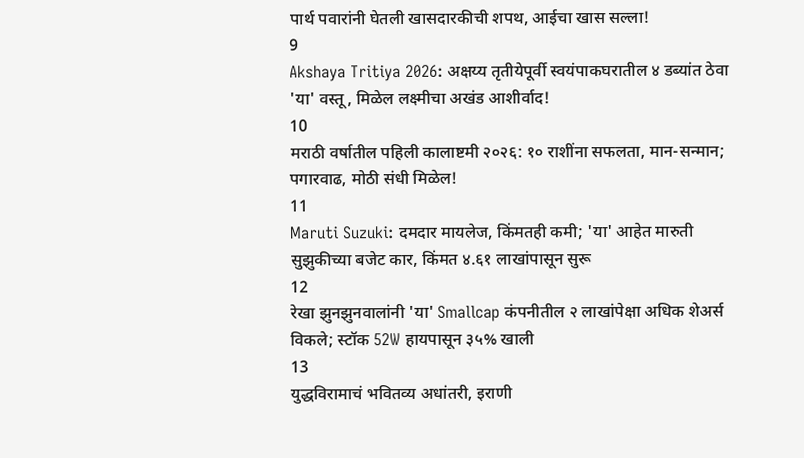पार्थ पवारांनी घेतली खासदारकीची शपथ, आईचा खास सल्ला!
9
Akshaya Tritiya 2026: अक्षय्य तृतीयेपूर्वी स्वयंपाकघरातील ४ डब्यांत ठेवा 'या' वस्तू, मिळेल लक्ष्मीचा अखंड आशीर्वाद!
10
मराठी वर्षातील पहिली कालाष्टमी २०२६: १० राशींना सफलता, मान-सन्मान; पगारवाढ, मोठी संधी मिळेल!
11
Maruti Suzuki: दमदार मायलेज, किंमतही कमी; 'या' आहेत मारुती सुझुकीच्या बजेट कार, किंमत ४.६१ लाखांपासून सुरू
12
रेखा झुनझुनवालांनी 'या' Smallcap कंपनीतील २ लाखांपेक्षा अधिक शेअर्स विकले; स्टॉक 52W हायपासून ३५% खाली
13
युद्धविरामाचं भवितव्य अधांतरी, इराणी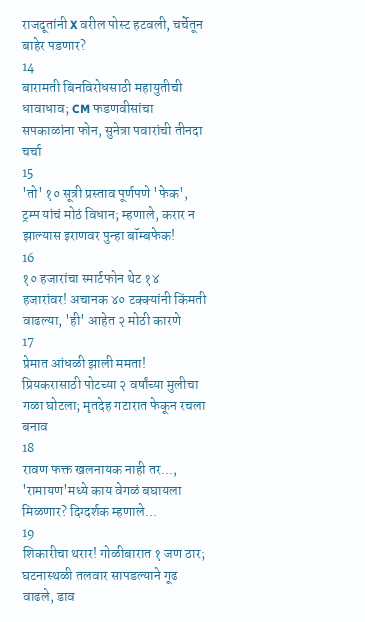राजदूतांनी X वरील पोस्ट हटवली, चर्चेतून बाहेर पडणार?
14
बारामती बिनविरोधसाठी महायुतीची धावाधाव; CM फडणवीसांचा सपकाळांना फोन, सुनेत्रा पवारांची तीनदा चर्चा
15
'तो' १० सूत्री प्रस्ताव पूर्णपणे 'फेक', ट्रम्प यांचं मोठं विधान; म्हणाले, करार न झाल्यास इराणवर पुन्हा बॉम्बफेक!
16
१० हजारांचा स्मार्टफोन थेट १४ हजारांवर! अचानक ४० टक्क्यांनी किंमती वाढल्या, 'ही' आहेत २ मोठी कारणे
17
प्रेमात आंधळी झाली ममता! प्रियकरासाठी पोटच्या २ वर्षांच्या मुलीचा गळा घोटला; मृतदेह गटारात फेकून रचला बनाव
18
रावण फक्त खलनायक नाही तर..., 'रामायण'मध्ये काय वेगळं बघायला मिळणार? दिग्दर्शक म्हणाले...
19
शिकारीचा थरार! गोळीबारात १ जण ठार; घटनास्थळी तलवार सापडल्याने गूढ वाढले, डाव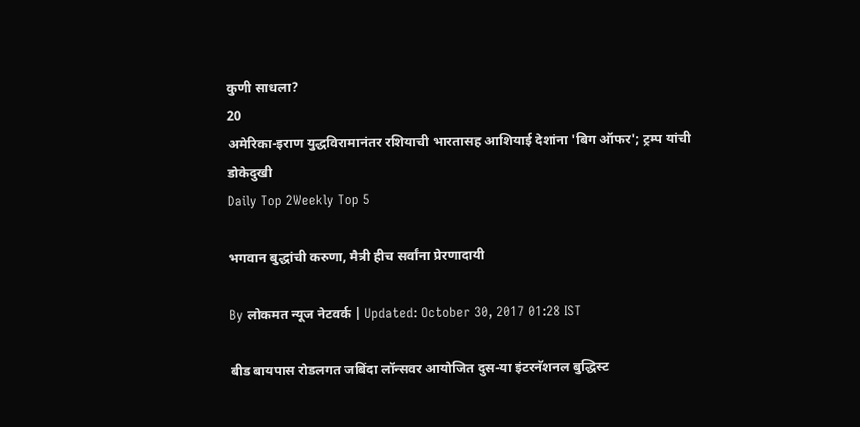कुणी साधला?
20
अमेरिका-इराण युद्धविरामानंतर रशियाची भारतासह आशियाई देशांना 'बिग ऑफर'; ट्रम्प यांची डोकेदुखी
Daily Top 2Weekly Top 5

भगवान बुद्धांची करुणा, मैत्री हीच सर्वांना प्रेरणादायी

By लोकमत न्यूज नेटवर्क | Updated: October 30, 2017 01:28 IST

बीड बायपास रोडलगत जबिंदा लॉन्सवर आयोजित दुस-या इंटरनॅशनल बुद्धिस्ट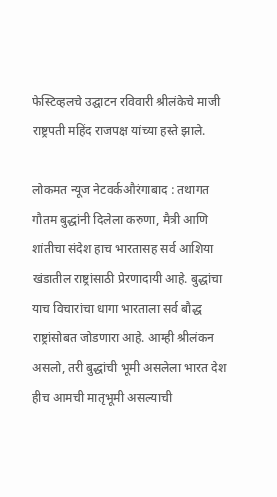फेस्टिव्हलचे उद्घाटन रविवारी श्रीलंकेचे माजी राष्ट्रपती महिंद राजपक्ष यांच्या हस्ते झाले.

लोकमत न्यूज नेटवर्कऔरंगाबाद : तथागत गौतम बुद्धांनी दिलेला करुणा, मैत्री आणि शांतीचा संदेश हाच भारतासह सर्व आशिया खंडातील राष्ट्रांसाठी प्रेरणादायी आहे. बुद्धांचा याच विचारांचा धागा भारताला सर्व बौद्ध राष्ट्रांसोबत जोडणारा आहे. आम्ही श्रीलंकन असलो, तरी बुद्धांची भूमी असलेला भारत देश हीच आमची मातृभूमी असल्याची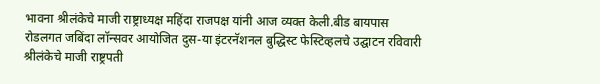भावना श्रीलंकेचे माजी राष्ट्राध्यक्ष महिंदा राजपक्ष यांनी आज व्यक्त केली.बीड बायपास रोडलगत जबिंदा लॉन्सवर आयोजित दुस-या इंटरनॅशनल बुद्धिस्ट फेस्टिव्हलचे उद्घाटन रविवारी श्रीलंकेचे माजी राष्ट्रपती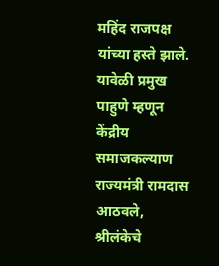महिंद राजपक्ष यांच्या हस्ते झाले. यावेळी प्रमुख पाहुणे म्हणून केंद्रीय समाजकल्याण राज्यमंत्री रामदास आठवले, श्रीलंकेचे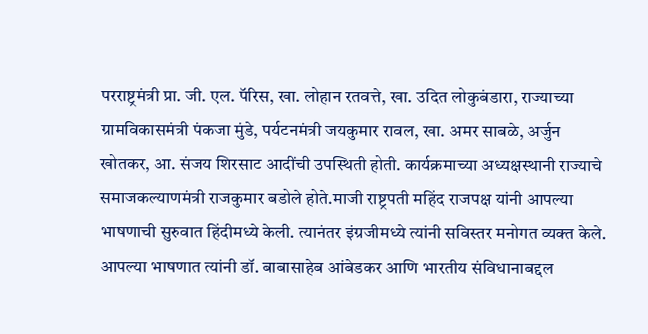परराष्ट्रमंत्री प्रा. जी. एल. पॅरिस, खा. लोहान रतवत्ते, खा. उदित लोकुबंडारा, राज्याच्या ग्रामविकासमंत्री पंकजा मुंडे, पर्यटनमंत्री जयकुमार रावल, खा. अमर साबळे, अर्जुन खोतकर, आ. संजय शिरसाट आदींची उपस्थिती होती. कार्यक्रमाच्या अध्यक्षस्थानी राज्याचे समाजकल्याणमंत्री राजकुमार बडोले होते.माजी राष्ट्रपती महिंद राजपक्ष यांनी आपल्या भाषणाची सुरुवात हिंदीमध्ये केली. त्यानंतर इंग्रजीमध्ये त्यांनी सविस्तर मनोगत व्यक्त केले. आपल्या भाषणात त्यांनी डॉ. बाबासाहेब आंबेडकर आणि भारतीय संविधानाबद्दल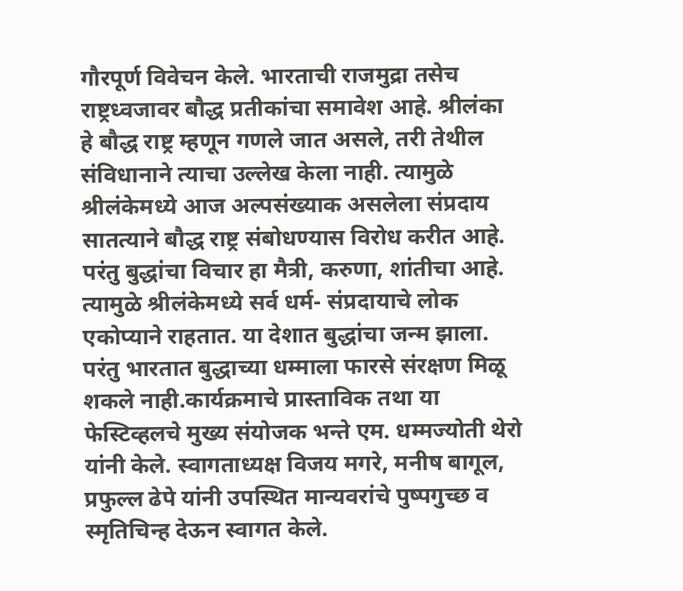गौरपूर्ण विवेचन केले. भारताची राजमुद्रा तसेच राष्ट्रध्वजावर बौद्ध प्रतीकांचा समावेश आहे. श्रीलंका हे बौद्ध राष्ट्र म्हणून गणले जात असले, तरी तेथील संविधानाने त्याचा उल्लेख केला नाही. त्यामुळे श्रीलंकेमध्ये आज अल्पसंख्याक असलेला संप्रदाय सातत्याने बौद्ध राष्ट्र संबोधण्यास विरोध करीत आहे. परंतु बुद्धांचा विचार हा मैत्री, करुणा, शांतीचा आहे. त्यामुळे श्रीलंकेमध्ये सर्व धर्म- संप्रदायाचे लोक एकोप्याने राहतात. या देशात बुद्धांचा जन्म झाला. परंतु भारतात बुद्धाच्या धम्माला फारसे संरक्षण मिळू शकले नाही.कार्यक्रमाचे प्रास्ताविक तथा या फेस्टिव्हलचे मुख्य संयोजक भन्ते एम. धम्मज्योती थेरो यांनी केले. स्वागताध्यक्ष विजय मगरे, मनीष बागूल, प्रफुल्ल ढेपे यांनी उपस्थित मान्यवरांचे पुष्पगुच्छ व स्मृतिचिन्ह देऊन स्वागत केले.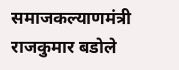समाजकल्याणमंत्री राजकुमार बडोले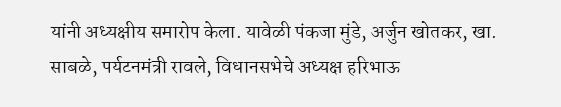यांनी अध्यक्षीय समारोप केला. यावेळी पंकजा मुंडे, अर्जुन खोतकर, खा. साबळे, पर्यटनमंत्री रावले, विधानसभेचे अध्यक्ष हरिभाऊ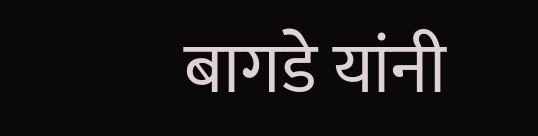बागडे यांनी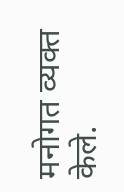मनोगत व्यक्त केले.